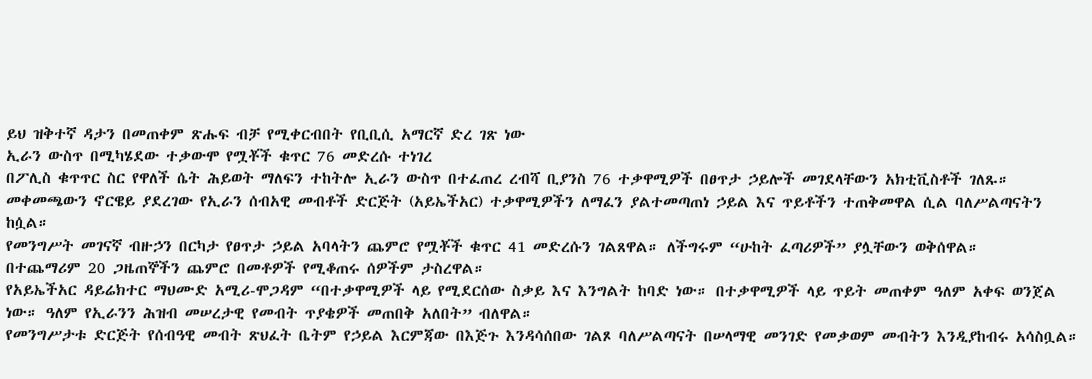ይህ ዝቅተኛ ዳታን በመጠቀም ጽሑፍ ብቻ የሚቀርብበት የቢቢሲ አማርኛ ድረ ገጽ ነው
ኢራን ውስጥ በሚካሄደው ተቃውሞ የሟቾች ቁጥር 76 መድረሱ ተነገረ
በፖሊስ ቁጥጥር ስር የዋለች ሴት ሕይወት ማለፍን ተከትሎ ኢራን ውስጥ በተፈጠረ ረብሻ ቢያንስ 76 ተቃዋሚዎች በፀጥታ ኃይሎች መገደላቸውን አክቲቪስቶች ገለጹ።
መቀመጫውን ኖርዌይ ያደረገው የኢራን ሰብአዊ መብቶች ድርጅት (አይኤችአር) ተቃዋሚዎችን ለማፈን ያልተመጣጠነ ኃይል እና ጥይቶችን ተጠቅመዋል ሲል ባለሥልጣናትን ከሷል።
የመንግሥት መገናኛ ብዙኃን በርካታ የፀጥታ ኃይል አባላትን ጨምሮ የሟቾች ቁጥር 41 መድረሱን ገልጸዋል። ለችግሩም “ሁከት ፈጣሪዎች” ያሏቸውን ወቅሰዋል።
በተጨማሪም 20 ጋዜጠኞችን ጨምሮ በመቶዎች የሚቆጠሩ ሰዎችም ታስረዋል።
የአይኤችአር ዳይሬክተር ማህሙድ አሚሪ-ሞጋዳም “በተቃዋሚዎች ላይ የሚደርሰው ስቃይ እና እንግልት ከባድ ነው። በተቃዋሚዎች ላይ ጥይት መጠቀም ዓለም አቀፍ ወንጀል ነው። ዓለም የኢራንን ሕዝብ መሠረታዊ የመብት ጥያቄዎች መጠበቅ አለበት” ብለዋል።
የመንግሥታቱ ድርጅት የሰብዓዊ መብት ጽህፈት ቤትም የኃይል እርምጃው በእጅጉ እንዳሳሰበው ገልጾ ባለሥልጣናት በሠላማዊ መንገድ የመቃወም መብትን እንዲያከብሩ አሳስቧል።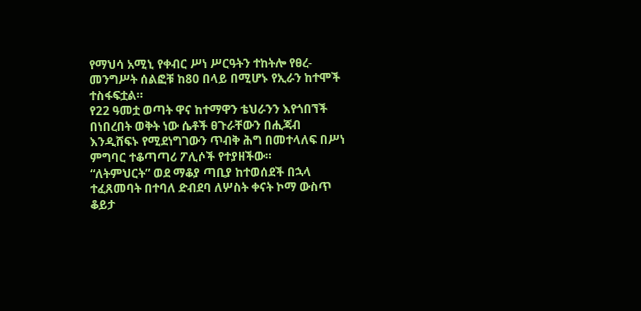የማህሳ አሚኒ የቀብር ሥነ ሥርዓትን ተከትሎ የፀረ-መንግሥት ሰልፎቹ ከ80 በላይ በሚሆኑ የኢራን ከተሞች ተስፋፍቷል።
የ22 ዓመቷ ወጣት ዋና ከተማዋን ቴህራንን እየጎበኘች በነበረበት ወቅት ነው ሴቶች ፀጉራቸውን በሒጃብ እንዲሸፍኑ የሚደነግገውን ጥብቅ ሕግ በመተላለፍ በሥነ ምግባር ተቆጣጣሪ ፖሊሶች የተያዘችው።
“ለትምህርት” ወደ ማቆያ ጣቢያ ከተወሰደች በኋላ ተፈጸመባት በተባለ ድብደባ ለሦስት ቀናት ኮማ ውስጥ ቆይታ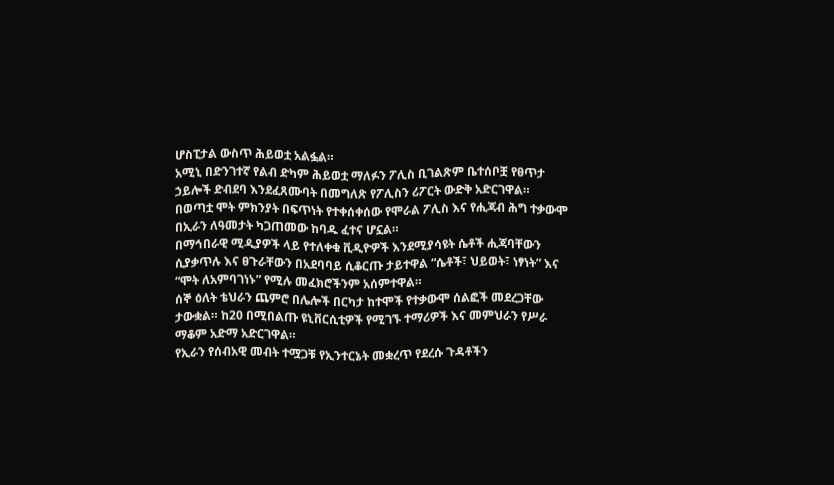ሆስፒታል ውስጥ ሕይወቷ አልፏል።
አሚኒ በድንገተኛ የልብ ድካም ሕይወቷ ማለፉን ፖሊስ ቢገልጽም ቤተሰቦቿ የፀጥታ ኃይሎች ድብደባ እንደፈጸሙባት በመግለጽ የፖሊስን ሪፖርት ውድቅ አድርገዋል።
በወጣቷ ሞት ምክንያት በፍጥነት የተቀሰቀሰው የሞራል ፖሊስ እና የሒጃብ ሕግ ተቃውሞ በኢራን ለዓመታት ካጋጠመው ከባዱ ፈተና ሆኗል።
በማኅበራዊ ሚዲያዎች ላይ የተለቀቁ ቪዲዮዎች እንደሚያሳዩት ሴቶች ሒጃባቸውን ሲያቃጥሉ እና ፀጉራቸውን በአደባባይ ሲቆርጡ ታይተዋል “ሴቶች፣ ህይወት፣ ነፃነት” እና “ሞት ለአምባገነኑ” የሚሉ መፈክሮችንም አሰምተዋል።
ሰኞ ዕለት ቴህራን ጨምሮ በሌሎች በርካታ ከተሞች የተቃውሞ ሰልፎች መደረጋቸው ታውቋል። ከ20 በሚበልጡ ዩኒቨርሲቲዎች የሚገኙ ተማሪዎች እና መምህራን የሥራ ማቆም አድማ አድርገዋል።
የኢራን የሰብአዊ መብት ተሟጋቹ የኢንተርኔት መቋረጥ የደረሱ ጉዳቶችን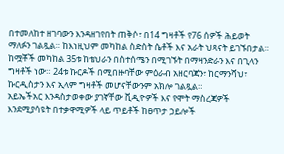በተመለከተ ዘገባውን እንዳዘገየበት ጠቅሶ፣ በ14 ግዛቶች የ76 ሰዎች ሕይወት ማለፉን ገልጿል። ከእነዚህም መካከል ስድስት ሴቶች እና አራት ህጻናት ይገኙበታል።
ከሟቾች መካከል 35ቱ ከቴህራን በስተሰሜን በሚገኙት በማዛንድራን እና በጊላን ግዛቶች ነው። 24ቱ ኩርዶች በሚበዙባቸው ምዕራብ አዘርባጃን፣ ከርማንሻህ፣ ኩርዲስታን እና ኢላም ግዛቶች መሆናቸውንም አክሎ ገልጿል።
አይኤችአር እንዳስታወቀው ያገኛቸው ቪዲዮዎች እና የሞት ማስረጃዎች እንደሚያሳዩት በተቃዋሚዎች ላይ ጥይቶች ከፀጥታ ኃይሎች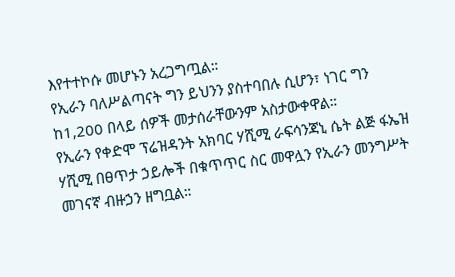እየተተኮሱ መሆኑን አረጋግጧል።
የኢራን ባለሥልጣናት ግን ይህንን ያስተባበሉ ሲሆን፣ ነገር ግን ከ1,200 በላይ ሰዎች መታሰራቸውንም አስታውቀዋል።
የኢራን የቀድሞ ፕሬዝዳንት አክባር ሃሺሚ ራፍሳንጃኒ ሴት ልጅ ፋኤዝ ሃሺሚ በፀጥታ ኃይሎች በቁጥጥር ስር መዋሏን የኢራን መንግሥት መገናኛ ብዙኃን ዘግቧል።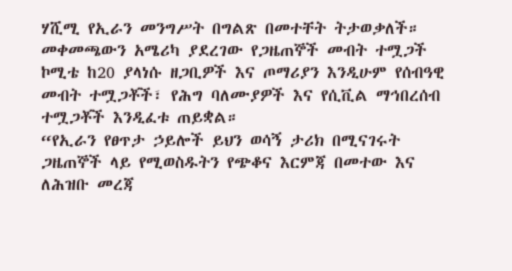ሃሺሚ የኢራን መንግሥት በግልጽ በመተቸት ትታወቃለች።
መቀመጫውን አሜሪካ ያደረገው የጋዜጠኞች መብት ተሟጋች ኮሚቴ ከ20 ያላነሱ ዘጋቢዎች እና ጦማሪያን እንዲሁም የሰብዓዊ መብት ተሟጋቾች፣ የሕግ ባለሙያዎች እና የሲቪል ማኅበረሰብ ተሟጋቾች እንዲፈቱ ጠይቋል።
“የኢራን የፀጥታ ኃይሎች ይህን ወሳኝ ታሪክ በሚናገሩት ጋዜጠኞች ላይ የሚወስዱትን የጭቆና እርምጃ በመተው እና ለሕዝቡ መረጃ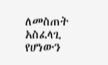ለመስጠት አስፈላጊ የሆነውን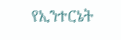የኢንተርኔት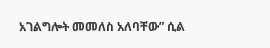አገልግሎት መመለስ አለባቸው” ሲል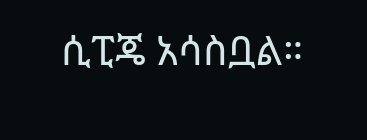ሲፒጄ አሳስቧል።